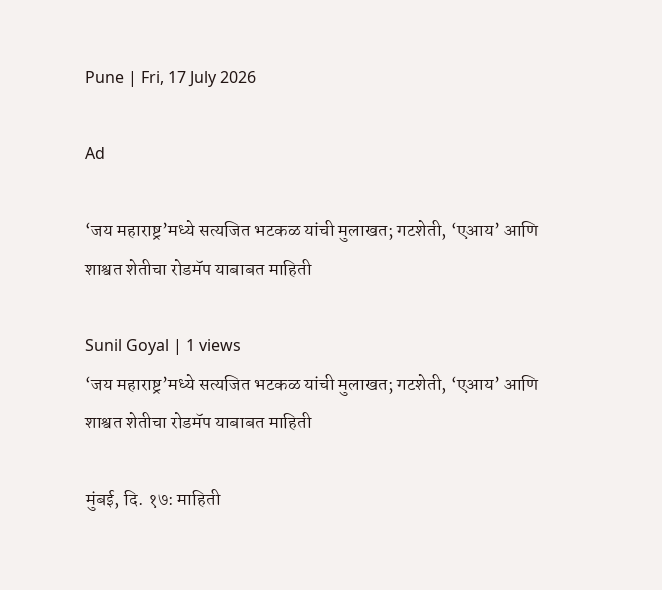Pune | Fri, 17 July 2026

Ad

‘जय महाराष्ट्र’मध्ये सत्यजित भटकळ यांची मुलाखत; गटशेती, ‘एआय’ आणि शाश्वत शेतीचा रोडमॅप याबाबत माहिती

Sunil Goyal | 1 views
‘जय महाराष्ट्र’मध्ये सत्यजित भटकळ यांची मुलाखत; गटशेती, ‘एआय’ आणि शाश्वत शेतीचा रोडमॅप याबाबत माहिती

मुंबई, दि. १७: माहिती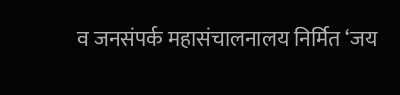व जनसंपर्क महासंचालनालय निर्मित ‘जय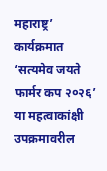महाराष्ट्र’ कार्यक्रमात ‘सत्यमेव जयते फार्मर कप २०२६’ या महत्वाकांक्षी उपक्रमावरील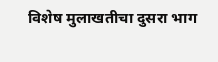विशेष मुलाखतीचा दुसरा भाग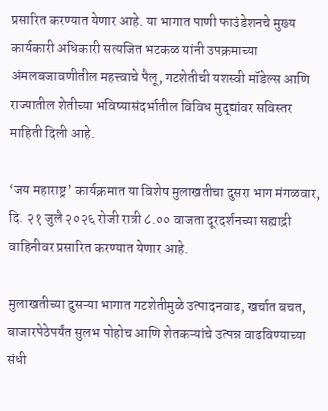प्रसारित करण्यात येणार आहे. या भागात पाणी फाउंडेशनचे मुख्य कार्यकारी अधिकारी सत्यजित भटकळ यांनी उपक्रमाच्या अंमलबजावणीतील महत्त्वाचे पैलू, गटशेतीची यशस्वी मॉडेल्स आणि राज्यातील शेतीच्या भविष्यासंदर्भातील विविध मुद्द्यांवर सविस्तर माहिती दिली आहे.

‘जय महाराष्ट्र’ कार्यक्रमात या विशेष मुलाखतीचा दुसरा भाग मंगळवार, दि. २१ जुलै २०२६ रोजी रात्री ८.०० वाजता दूरदर्शनच्या सह्याद्री वाहिनीवर प्रसारित करण्यात येणार आहे.

मुलाखतीच्या दुसऱ्या भागात गटशेतीमुळे उत्पादनवाढ, खर्चात बचत, बाजारपेठेपर्यंत सुलभ पोहोच आणि शेतकऱ्यांचे उत्पन्न वाढविण्याच्या संधी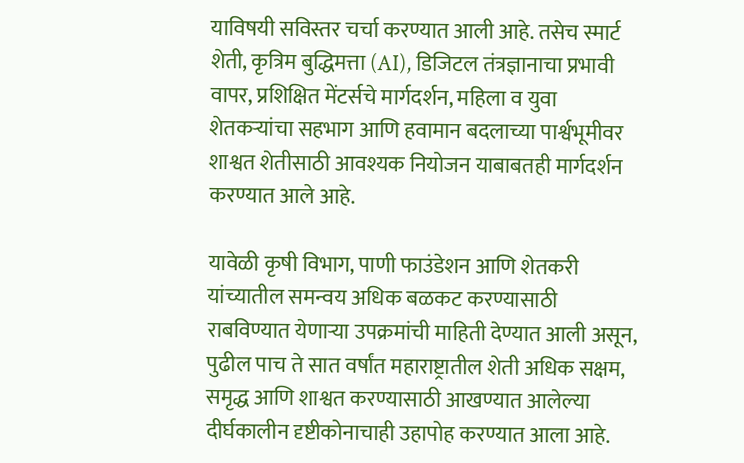याविषयी सविस्तर चर्चा करण्यात आली आहे. तसेच स्मार्ट शेती, कृत्रिम बुद्धिमत्ता (AI), डिजिटल तंत्रज्ञानाचा प्रभावी वापर, प्रशिक्षित मेंटर्सचे मार्गदर्शन, महिला व युवा शेतकऱ्यांचा सहभाग आणि हवामान बदलाच्या पार्श्वभूमीवर शाश्वत शेतीसाठी आवश्यक नियोजन याबाबतही मार्गदर्शन करण्यात आले आहे.

यावेळी कृषी विभाग, पाणी फाउंडेशन आणि शेतकरी यांच्यातील समन्वय अधिक बळकट करण्यासाठी राबविण्यात येणाऱ्या उपक्रमांची माहिती देण्यात आली असून, पुढील पाच ते सात वर्षांत महाराष्ट्रातील शेती अधिक सक्षम, समृद्ध आणि शाश्वत करण्यासाठी आखण्यात आलेल्या दीर्घकालीन दृष्टीकोनाचाही उहापोह करण्यात आला आहे.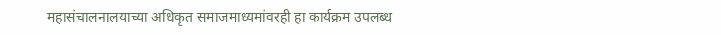महासंचालनालयाच्या अधिकृत समाजमाध्यमांवरही हा कार्यक्रम उपलब्ध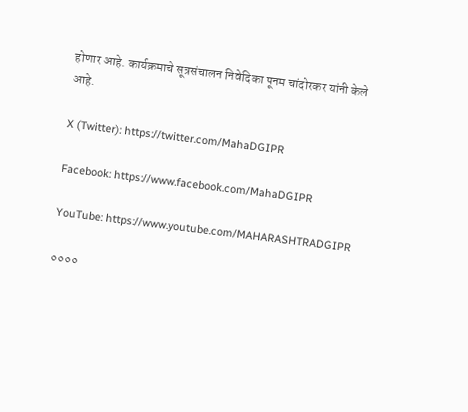होणार आहे. कार्यक्रमाचे सूत्रसंचालन निवेदिका पूनम चांदोरकर यांनी केले आहे.

X (Twitter): https://twitter.com/MahaDGIPR

Facebook: https://www.facebook.com/MahaDGIPR

YouTube: https://www.youtube.com/MAHARASHTRADGIPR

००००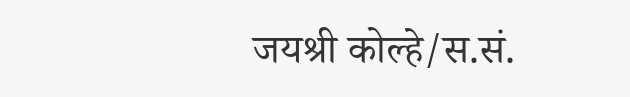जयश्री कोल्हे/स.सं.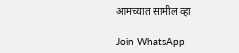आमच्यात सामील व्हा

Join WhatsApp